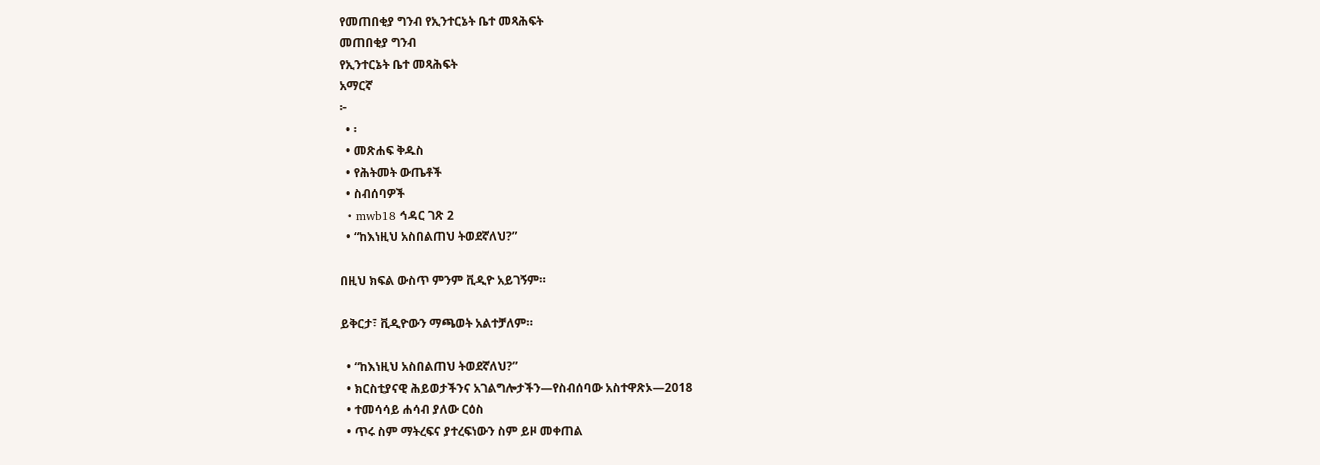የመጠበቂያ ግንብ የኢንተርኔት ቤተ መጻሕፍት
መጠበቂያ ግንብ
የኢንተርኔት ቤተ መጻሕፍት
አማርኛ
፦
  • ፡
  • መጽሐፍ ቅዱስ
  • የሕትመት ውጤቶች
  • ስብሰባዎች
  • mwb18 ኅዳር ገጽ 2
  • “ከእነዚህ አስበልጠህ ትወደኛለህ?”

በዚህ ክፍል ውስጥ ምንም ቪዲዮ አይገኝም።

ይቅርታ፣ ቪዲዮውን ማጫወት አልተቻለም።

  • “ከእነዚህ አስበልጠህ ትወደኛለህ?”
  • ክርስቲያናዊ ሕይወታችንና አገልግሎታችን—የስብሰባው አስተዋጽኦ—2018
  • ተመሳሳይ ሐሳብ ያለው ርዕስ
  • ጥሩ ስም ማትረፍና ያተረፍነውን ስም ይዞ መቀጠል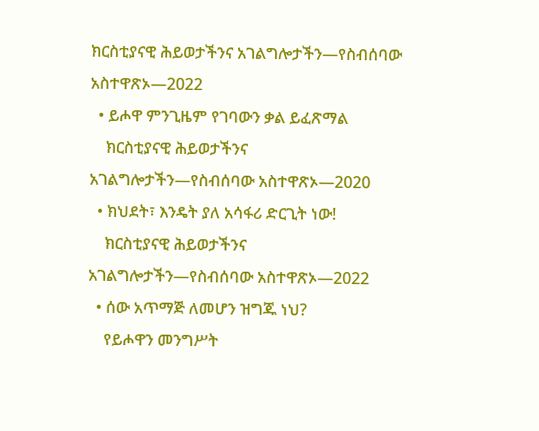ክርስቲያናዊ ሕይወታችንና አገልግሎታችን—የስብሰባው አስተዋጽኦ—2022
  • ይሖዋ ምንጊዜም የገባውን ቃል ይፈጽማል
    ክርስቲያናዊ ሕይወታችንና አገልግሎታችን—የስብሰባው አስተዋጽኦ—2020
  • ክህደት፣ እንዴት ያለ አሳፋሪ ድርጊት ነው!
    ክርስቲያናዊ ሕይወታችንና አገልግሎታችን—የስብሰባው አስተዋጽኦ—2022
  • ሰው አጥማጅ ለመሆን ዝግጁ ነህ?
    የይሖዋን መንግሥት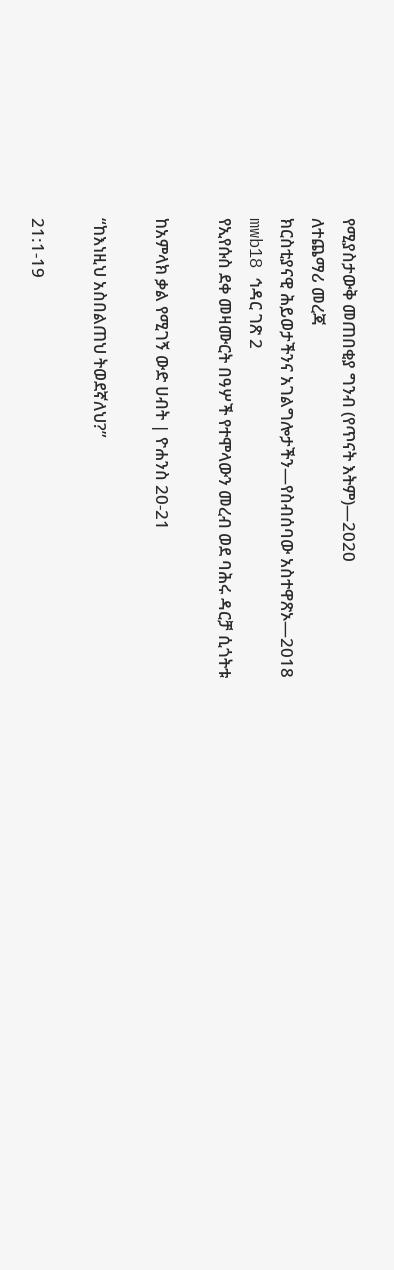የሚያስታውቅ መጠበቂያ ግንብ (የጥናት እትም)—2020
ለተጨማሪ መረጃ
ክርስቲያናዊ ሕይወታችንና አገልግሎታችን—የስብሰባው አስተዋጽኦ—2018
mwb18 ኅዳር ገጽ 2
የኢየሱስ ደቀ መዛሙርት በዓሦች የተሞላውን መረብ ወደ ባሕሩ ዳርቻ ሲጎትቱ

ከአምላክ ቃል የሚገኝ ውድ ሀብት | ዮሐንስ 20-21

“ከእነዚህ አስበልጠህ ትወደኛለህ?”

21:1-19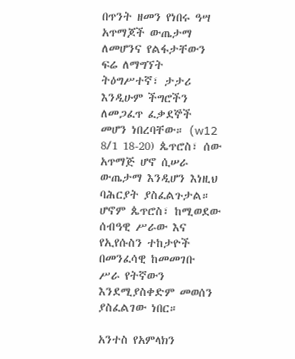በጥንት ዘመን የነበሩ ዓሣ አጥማጆች ውጤታማ ለመሆንና የልፋታቸውን ፍሬ ለማግኘት ትዕግሥተኛ፣ ታታሪ እንዲሁም ችግሮችን ለመጋፈጥ ፈቃደኞች መሆን ነበረባቸው። (w12 8/1 18-20) ጴጥሮስ፣ ሰው አጥማጅ ሆኖ ሲሠራ ውጤታማ እንዲሆን እነዚህ ባሕርያት ያስፈልጉታል። ሆኖም ጴጥሮስ፣ ከሚወደው ሰብዓዊ ሥራው እና የኢየሱስን ተከታዮች በመንፈሳዊ ከመመገቡ ሥራ የትኛውን እንደሚያስቀድም መወሰን ያስፈልገው ነበር።

አንተስ የአምላክን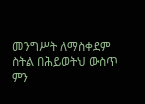መንግሥት ለማስቀደም ስትል በሕይወትህ ውስጥ ምን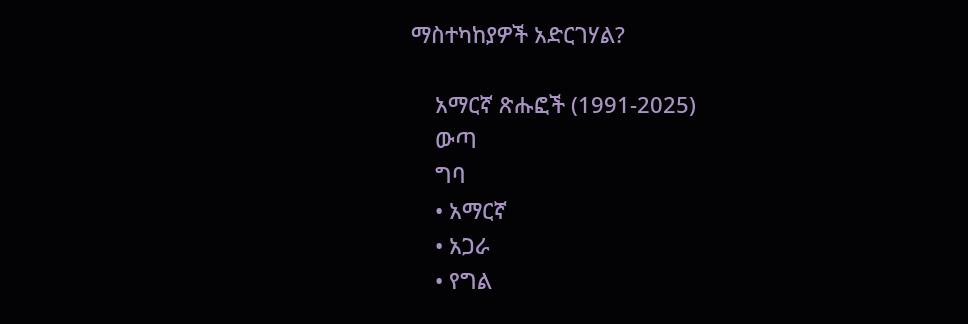ማስተካከያዎች አድርገሃል?

    አማርኛ ጽሑፎች (1991-2025)
    ውጣ
    ግባ
    • አማርኛ
    • አጋራ
    • የግል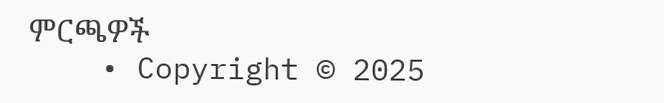ምርጫዎች
    • Copyright © 2025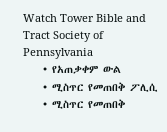Watch Tower Bible and Tract Society of Pennsylvania
    • የአጠቃቀም ውል
    • ሚስጥር የመጠበቅ ፖሊሲ
    • ሚስጥር የመጠበቅ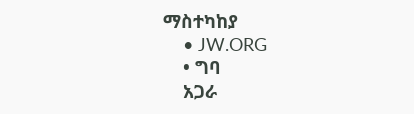ማስተካከያ
    • JW.ORG
    • ግባ
    አጋራ